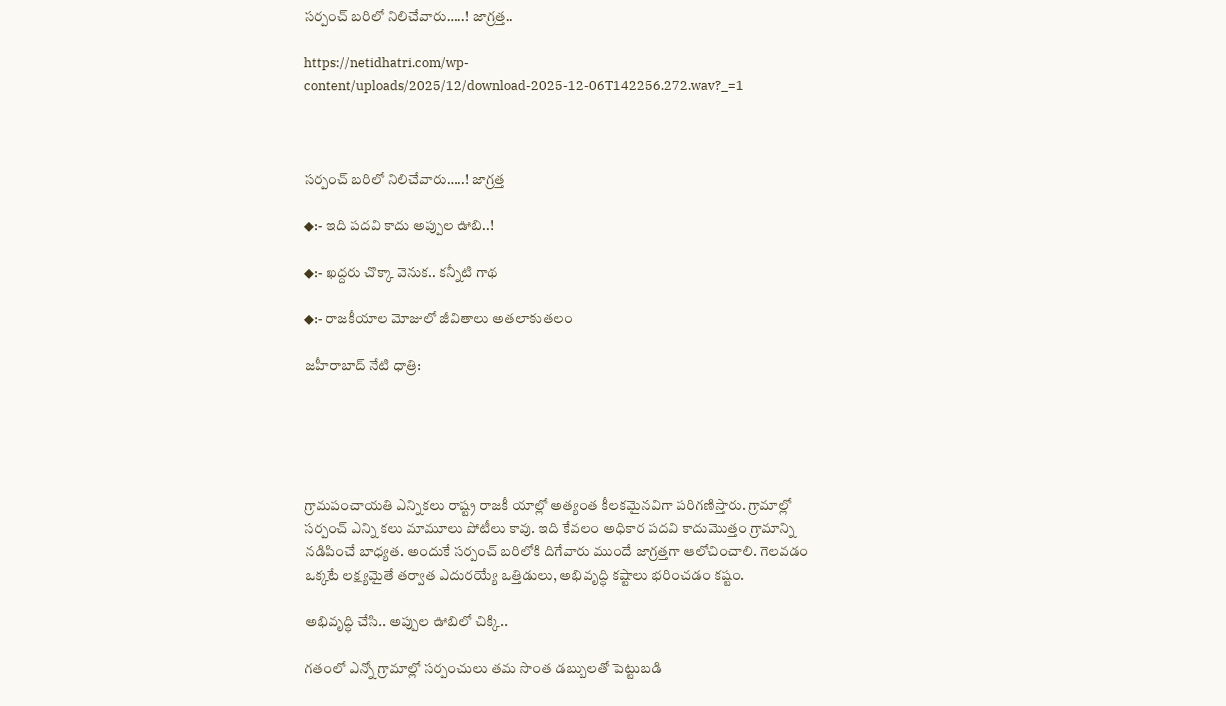సర్పంచ్ బరిలో నిలిచేవారు…..! జాగ్రత్త..

https://netidhatri.com/wp-content/uploads/2025/12/download-2025-12-06T142256.272.wav?_=1



సర్పంచ్ బరిలో నిలిచేవారు…..! జాగ్రత్త

◆:- ఇది పదవి కాదు అప్పుల ఊబి..!

◆:- ఖద్దరు చొక్కా వెనుక.. కన్నీటి గాథ

◆:- రాజకీయాల మోజులో జీవితాలు అతలాకుతలం

జహీరాబాద్ నేటి ధాత్రి:





గ్రామపంచాయతి ఎన్నికలు రాష్ట్ర రాజకీ యాల్లో అత్యంత కీలకమైనవిగా పరిగణిస్తారు. గ్రామాల్లో సర్పంచ్ ఎన్ని కలు మామూలు పోటీలు కావు. ఇది కేవలం అధికార పదవి కాదుమొత్తం గ్రామాన్ని నడిపించే బాధ్యత. అందుకే సర్పంచ్ బరిలోకి దిగేవారు ముందే జాగ్రత్తగా ఆలోచించాలి. గెలవడం ఒక్కటే లక్ష్యమైతే తర్వాత ఎదురయ్యే ఒత్తిడులు, అభివృద్ధి కష్టాలు భరించడం కష్టం.

అభివృద్ధి చేసి.. అప్పుల ఊబిలో చిక్కి..

గతంలో ఎన్నో గ్రామాల్లో సర్పంచులు తమ సొంత డబ్బులతో పెట్టుబడి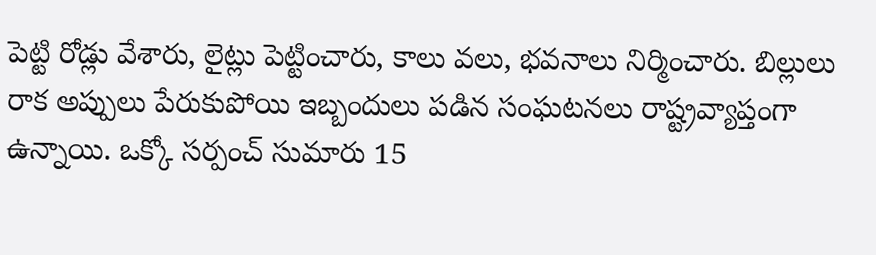పెట్టి రోడ్లు వేశారు, లైట్లు పెట్టించారు, కాలు వలు, భవనాలు నిర్మించారు. బిల్లులు రాక అప్పులు పేరుకుపోయి ఇబ్బందులు పడిన సంఘటనలు రాష్ట్రవ్యాప్తంగా ఉన్నాయి. ఒక్కో సర్పంచ్ సుమారు 15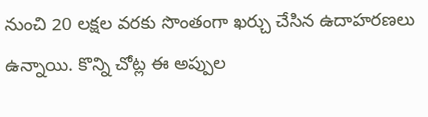నుంచి 20 లక్షల వరకు సొంతంగా ఖర్చు చేసిన ఉదాహరణలు ఉన్నాయి. కొన్ని చోట్ల ఈ అప్పుల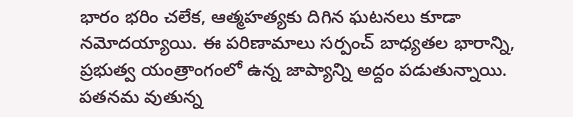భారం భరిం చలేక, ఆత్మహత్యకు దిగిన ఘటనలు కూడా నమోదయ్యాయి. ఈ పరిణామాలు సర్పంచ్ బాధ్యతల భారాన్ని, ప్రభుత్వ యంత్రాంగంలో ఉన్న జాప్యాన్ని అద్దం పడుతున్నాయి. పతనమ వుతున్న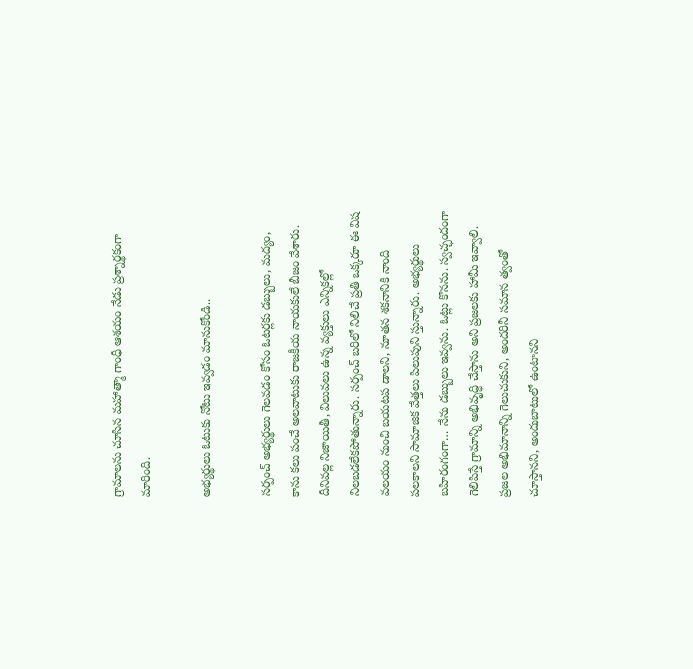గ్రామాలను చూసిన మహాత్మా గాంధీ ఆశయం నేడు ప్రశ్నార్థకంగా మారింది.

అభ్యర్థులు ఓటుకు నోటు ఇవ్వడం మానుకోండి..

సర్పంచ్ అభ్యర్థులు గెలవడం కోసం ఓటర్లకు డబ్బులు, మద్యం, కాను కలు పంచే అలవాటుకు రాజకీయ నాయకులే బీజం వేశారు. దీనివల్ల నిజాయితీ, విలువలు ఉన్న వ్యక్తులు ఎన్నికల్లో నిలబడలేకపోతున్నారు. సర్పంచ్ బరిలో నిలిచే ప్రతి ఒక్కరూ ఈ విష వలయం నుంచి బయటప డాలని, నూతన శకనానికి నాంది పలకాలని సామాజిక వేత్తలు పిలుపుని స్తున్నారు. అభ్యర్థులు బహిరంగంగా… నేను డబ్బులు ఇవ్వను. ఓట్లు కొనను. స్వచ్ఛందంగా గెలిపిస్తే గ్రామాన్ని అభివృద్ధి చేస్తాను అని ప్రజలకు హామీ ఇవ్వాలి. ప్రజల అభిమానాన్ని గెలుచుకుని, అందరినీ సమాన త్వంతో చూస్తానని, అందుబాటులో ఉంటానని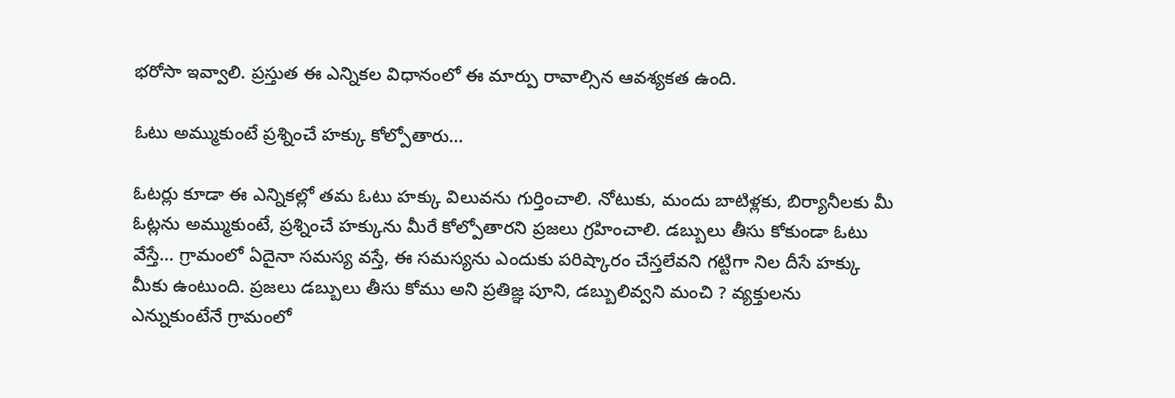భరోసా ఇవ్వాలి. ప్రస్తుత ఈ ఎన్నికల విధానంలో ఈ మార్పు రావాల్సిన ఆవశ్యకత ఉంది.

ఓటు అమ్ముకుంటే ప్రశ్నించే హక్కు కోల్పోతారు…

ఓటర్లు కూడా ఈ ఎన్నికల్లో తమ ఓటు హక్కు విలువను గుర్తించాలి. నోటుకు, మందు బాటిళ్లకు, బిర్యానీలకు మీ ఓట్లను అమ్ముకుంటే, ప్రశ్నించే హక్కును మీరే కోల్పోతారని ప్రజలు గ్రహించాలి. డబ్బులు తీసు కోకుండా ఓటు వేస్తే… గ్రామంలో ఏదైనా సమస్య వస్తే, ఈ సమస్యను ఎందుకు పరిష్కారం చేస్తలేవని గట్టిగా నిల దీసే హక్కు మీకు ఉంటుంది. ప్రజలు డబ్బులు తీసు కోము అని ప్రతిజ్ఞ పూని, డబ్బులివ్వని మంచి ? వ్యక్తులను ఎన్నుకుంటేనే గ్రామంలో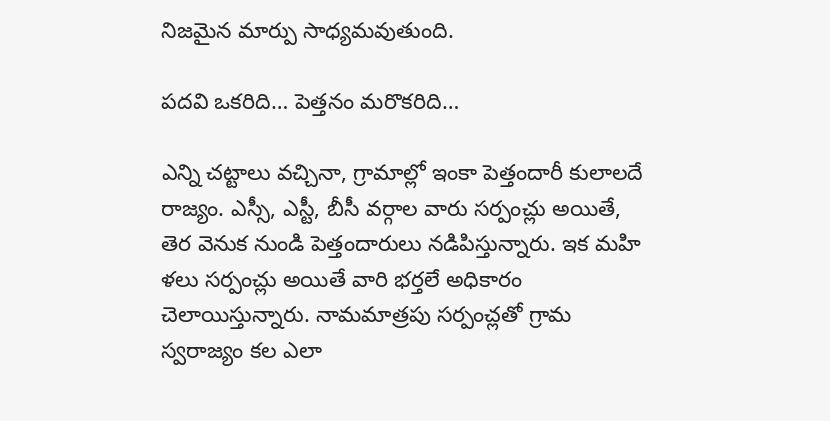నిజమైన మార్పు సాధ్యమవుతుంది.

పదవి ఒకరిది… పెత్తనం మరొకరిది…

ఎన్ని చట్టాలు వచ్చినా, గ్రామాల్లో ఇంకా పెత్తందారీ కులాలదే రాజ్యం. ఎస్సీ, ఎస్టీ, బీసీ వర్గాల వారు సర్పంచ్లు అయితే, తెర వెనుక నుండి పెత్తందారులు నడిపిస్తున్నారు. ఇక మహి ళలు సర్పంచ్లు అయితే వారి భర్తలే అధికారం చెలాయిస్తున్నారు. నామమాత్రపు సర్పంచ్లతో గ్రామ స్వరాజ్యం కల ఎలా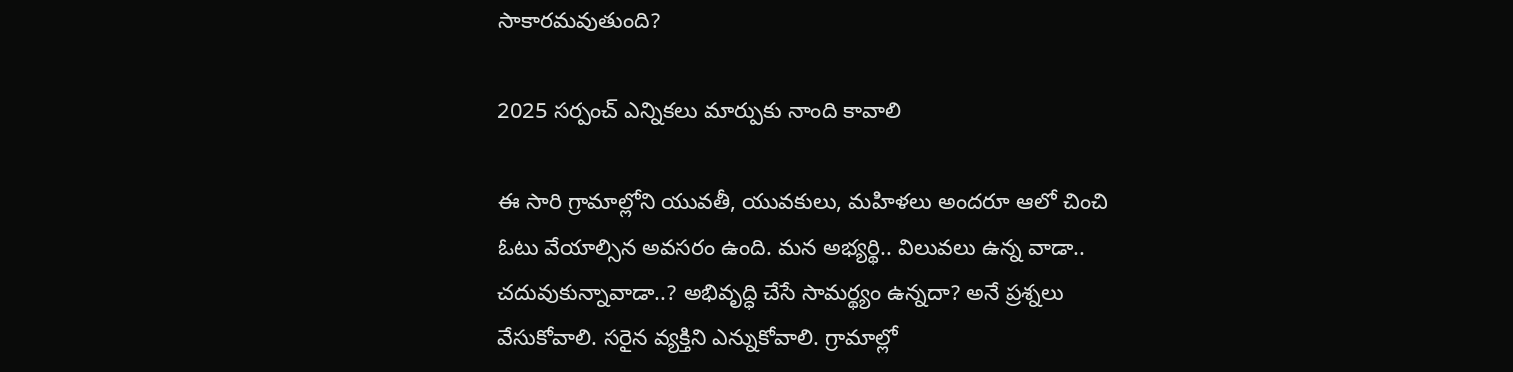సాకారమవుతుంది?

2025 సర్పంచ్ ఎన్నికలు మార్పుకు నాంది కావాలి

ఈ సారి గ్రామాల్లోని యువతీ, యువకులు, మహిళలు అందరూ ఆలో చించి ఓటు వేయాల్సిన అవసరం ఉంది. మన అభ్యర్థి.. విలువలు ఉన్న వాడా.. చదువుకున్నావాడా..? అభివృద్ధి చేసే సామర్థ్యం ఉన్నదా? అనే ప్రశ్నలు వేసుకోవాలి. సరైన వ్యక్తిని ఎన్నుకోవాలి. గ్రామాల్లో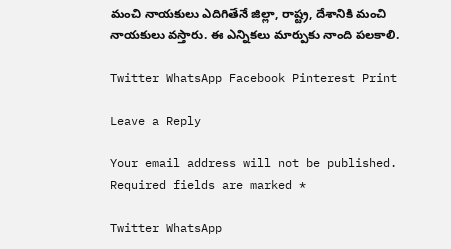మంచి నాయకులు ఎదిగితేనే జిల్లా, రాష్ట్ర, దేశానికి మంచి నాయకులు వస్తారు. ఈ ఎన్నికలు మార్పుకు నాంది పలకాలి.

Twitter WhatsApp Facebook Pinterest Print

Leave a Reply

Your email address will not be published. Required fields are marked *

Twitter WhatsApp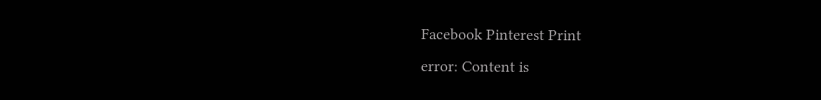Facebook Pinterest Print
error: Content is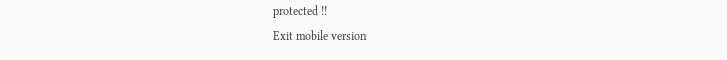protected !!
Exit mobile version